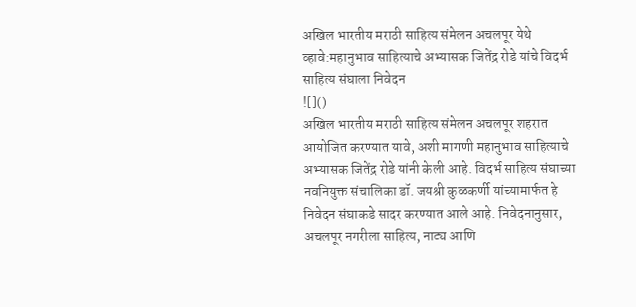अखिल भारतीय मराठी साहित्य संमेलन अचलपूर येथे व्हावे:महानुभाव साहित्याचे अभ्यासक जितेंद्र रोडे यांचे विदर्भ साहित्य संघाला निवेदन
![]()
अखिल भारतीय मराठी साहित्य संमेलन अचलपूर शहरात आयोजित करण्यात यावे, अशी मागणी महानुभाव साहित्याचे अभ्यासक जितेंद्र रोडे यांनी केली आहे. विदर्भ साहित्य संघाच्या नवनियुक्त संचालिका डॉ. जयश्री कुळकर्णी यांच्यामार्फत हे निवेदन संघाकडे सादर करण्यात आले आहे. निवेदनानुसार, अचलपूर नगरीला साहित्य, नाट्य आणि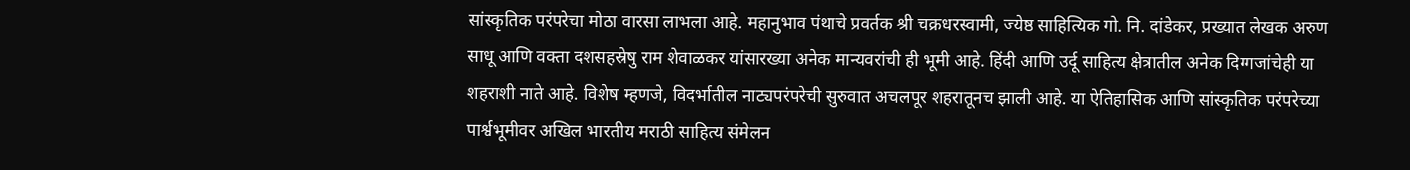सांस्कृतिक परंपरेचा मोठा वारसा लाभला आहे. महानुभाव पंथाचे प्रवर्तक श्री चक्रधरस्वामी, ज्येष्ठ साहित्यिक गो. नि. दांडेकर, प्रख्यात लेखक अरुण साधू आणि वक्ता दशसहस्रेषु राम शेवाळकर यांसारख्या अनेक मान्यवरांची ही भूमी आहे. हिंदी आणि उर्दू साहित्य क्षेत्रातील अनेक दिग्गजांचेही या शहराशी नाते आहे. विशेष म्हणजे, विदर्भातील नाट्यपरंपरेची सुरुवात अचलपूर शहरातूनच झाली आहे. या ऐतिहासिक आणि सांस्कृतिक परंपरेच्या पार्श्वभूमीवर अखिल भारतीय मराठी साहित्य संमेलन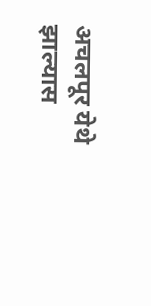अचलपूर येथे झाल्यास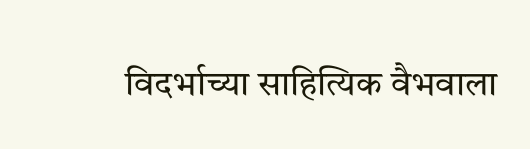विदर्भाच्या साहित्यिक वैभवाला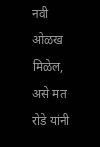नवी ओळख मिळेल, असे मत रोडे यांनी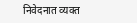निवेदनात व्यक्त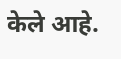केले आहे.